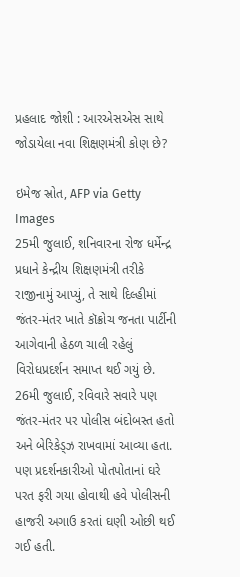પ્રહલાદ જોશી : આરએસએસ સાથે જોડાયેલા નવા શિક્ષણમંત્રી કોણ છે?

ઇમેજ સ્રોત, AFP via Getty Images
25મી જુલાઈ, શનિવારના રોજ ધર્મેન્દ્ર પ્રધાને કેન્દ્રીય શિક્ષણમંત્રી તરીકે રાજીનામું આપ્યું, તે સાથે દિલ્હીમાં જંતર-મંતર ખાતે કૉક્રોચ જનતા પાર્ટીની આગેવાની હેઠળ ચાલી રહેલું વિરોધપ્રદર્શન સમાપ્ત થઈ ગયું છે.
26મી જુલાઈ, રવિવારે સવારે પણ જંતર-મંતર પર પોલીસ બંદોબસ્ત હતો અને બેરિકેડ્ઝ રાખવામાં આવ્યા હતા. પણ પ્રદર્શનકારીઓ પોતપોતાનાં ઘરે પરત ફરી ગયા હોવાથી હવે પોલીસની હાજરી અગાઉ કરતાં ઘણી ઓછી થઈ ગઈ હતી.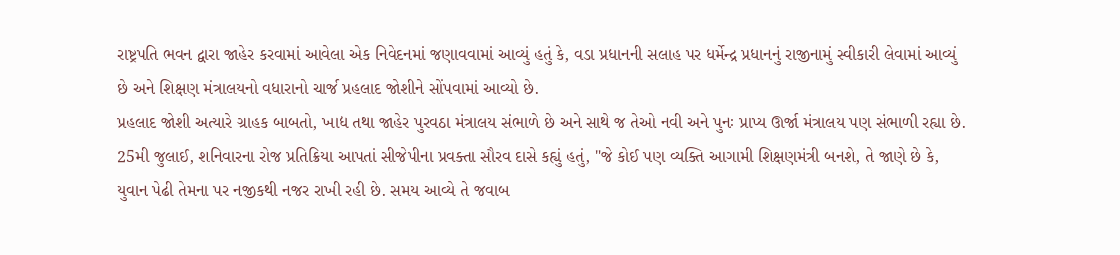રાષ્ટ્રપતિ ભવન દ્વારા જાહેર કરવામાં આવેલા એક નિવેદનમાં જણાવવામાં આવ્યું હતું કે, વડા પ્રધાનની સલાહ પર ધર્મેન્દ્ર પ્રધાનનું રાજીનામું સ્વીકારી લેવામાં આવ્યું છે અને શિક્ષણ મંત્રાલયનો વધારાનો ચાર્જ પ્રહલાદ જોશીને સોંપવામાં આવ્યો છે.
પ્રહલાદ જોશી અત્યારે ગ્રાહક બાબતો, ખાદ્ય તથા જાહેર પુરવઠા મંત્રાલય સંભાળે છે અને સાથે જ તેઓ નવી અને પુનઃ પ્રાપ્ય ઊર્જા મંત્રાલય પણ સંભાળી રહ્યા છે.
25મી જુલાઈ, શનિવારના રોજ પ્રતિક્રિયા આપતાં સીજેપીના પ્રવક્તા સૌરવ દાસે કહ્યું હતું, "જે કોઈ પણ વ્યક્તિ આગામી શિક્ષણમંત્રી બનશે, તે જાણે છે કે, યુવાન પેઢી તેમના પર નજીકથી નજર રાખી રહી છે. સમય આવ્યે તે જવાબ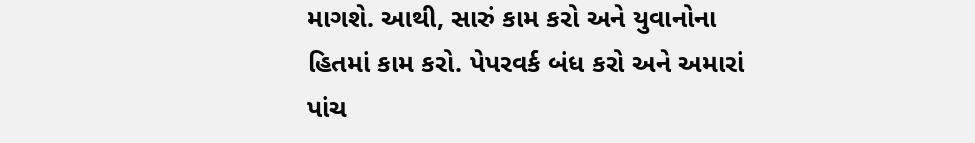માગશે. આથી, સારું કામ કરો અને યુવાનોના હિતમાં કામ કરો. પેપરવર્ક બંધ કરો અને અમારાં પાંચ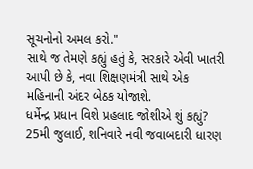સૂચનોનો અમલ કરો."
સાથે જ તેમણે કહ્યું હતું કે, સરકારે એવી ખાતરી આપી છે કે, નવા શિક્ષણમંત્રી સાથે એક મહિનાની અંદર બેઠક યોજાશે.
ધર્મેન્દ્ર પ્રધાન વિશે પ્રહલાદ જોશીએ શું કહ્યું?
25મી જુલાઈ, શનિવારે નવી જવાબદારી ધારણ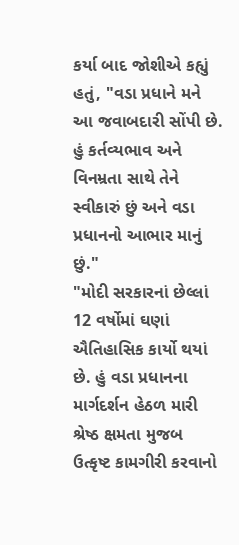કર્યા બાદ જોશીએ કહ્યું હતું, "વડા પ્રધાને મને આ જવાબદારી સોંપી છે. હું કર્તવ્યભાવ અને વિનમ્રતા સાથે તેને સ્વીકારું છું અને વડા પ્રધાનનો આભાર માનું છું."
"મોદી સરકારનાં છેલ્લાં 12 વર્ષોમાં ઘણાં ઐતિહાસિક કાર્યો થયાં છે. હું વડા પ્રધાનના માર્ગદર્શન હેઠળ મારી શ્રેષ્ઠ ક્ષમતા મુજબ ઉત્કૃષ્ટ કામગીરી કરવાનો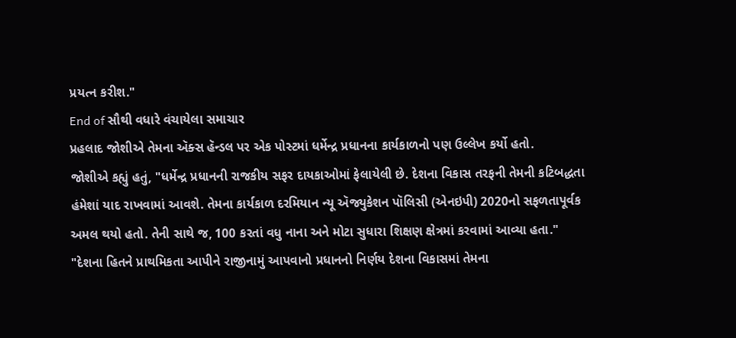પ્રયત્ન કરીશ."
End of સૌથી વધારે વંચાયેલા સમાચાર
પ્રહલાદ જોશીએ તેમના ઍક્સ હૅન્ડલ પર એક પોસ્ટમાં ધર્મેન્દ્ર પ્રધાનના કાર્યકાળનો પણ ઉલ્લેખ કર્યો હતો.
જોશીએ કહ્યું હતું, "ધર્મેન્દ્ર પ્રધાનની રાજકીય સફર દાયકાઓમાં ફેલાયેલી છે. દેશના વિકાસ તરફની તેમની કટિબદ્ધતા હંમેશાં યાદ રાખવામાં આવશે. તેમના કાર્યકાળ દરમિયાન ન્યૂ ઍજ્યુકેશન પૉલિસી (એનઇપી) 2020નો સફળતાપૂર્વક અમલ થયો હતો. તેની સાથે જ, 100 કરતાં વધુ નાના અને મોટા સુધારા શિક્ષણ ક્ષેત્રમાં કરવામાં આવ્યા હતા."
"દેશના હિતને પ્રાથમિકતા આપીને રાજીનામું આપવાનો પ્રધાનનો નિર્ણય દેશના વિકાસમાં તેમના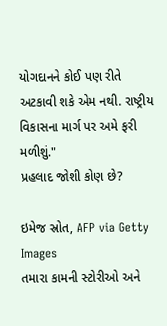યોગદાનને કોઈ પણ રીતે અટકાવી શકે એમ નથી. રાષ્ટ્રીય વિકાસના માર્ગ પર અમે ફરી મળીશું."
પ્રહલાદ જોશી કોણ છે?

ઇમેજ સ્રોત, AFP via Getty Images
તમારા કામની સ્ટોરીઓ અને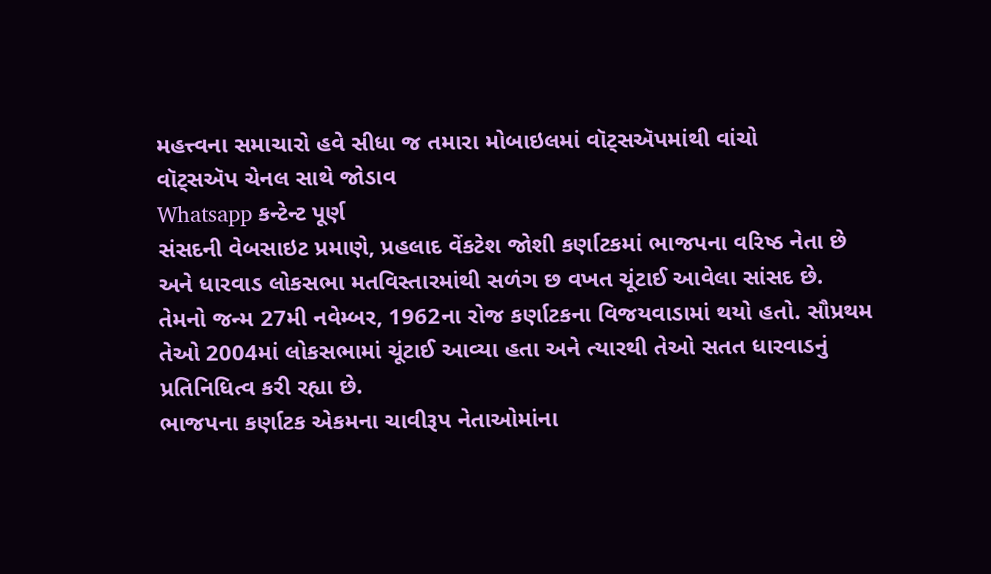મહત્ત્વના સમાચારો હવે સીધા જ તમારા મોબાઇલમાં વૉટ્સઍપમાંથી વાંચો
વૉટ્સઍપ ચેનલ સાથે જોડાવ
Whatsapp કન્ટેન્ટ પૂર્ણ
સંસદની વેબસાઇટ પ્રમાણે, પ્રહલાદ વેંકટેશ જોશી કર્ણાટકમાં ભાજપના વરિષ્ઠ નેતા છે અને ધારવાડ લોકસભા મતવિસ્તારમાંથી સળંગ છ વખત ચૂંટાઈ આવેલા સાંસદ છે.
તેમનો જન્મ 27મી નવેમ્બર, 1962ના રોજ કર્ણાટકના વિજયવાડામાં થયો હતો. સૌપ્રથમ તેઓ 2004માં લોકસભામાં ચૂંટાઈ આવ્યા હતા અને ત્યારથી તેઓ સતત ધારવાડનું પ્રતિનિધિત્વ કરી રહ્યા છે.
ભાજપના કર્ણાટક એકમના ચાવીરૂપ નેતાઓમાંના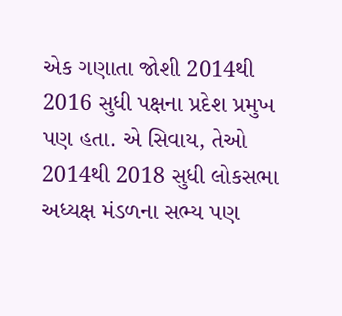એક ગણાતા જોશી 2014થી 2016 સુધી પક્ષના પ્રદેશ પ્રમુખ પણ હતા. એ સિવાય, તેઓ 2014થી 2018 સુધી લોકસભા અધ્યક્ષ મંડળના સભ્ય પણ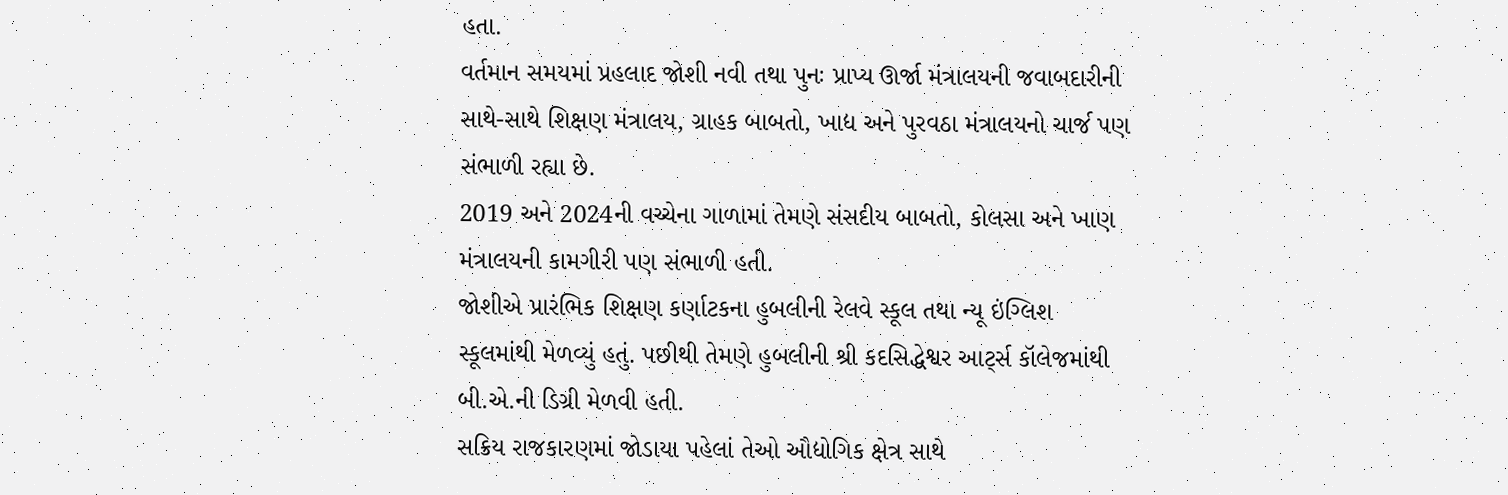હતા.
વર્તમાન સમયમાં પ્રહલાદ જોશી નવી તથા પુનઃ પ્રાપ્ય ઊર્જા મંત્રાલયની જવાબદારીની સાથે-સાથે શિક્ષણ મંત્રાલય, ગ્રાહક બાબતો, ખાદ્ય અને પુરવઠા મંત્રાલયનો ચાર્જ પણ સંભાળી રહ્યા છે.
2019 અને 2024ની વચ્ચેના ગાળામાં તેમણે સંસદીય બાબતો, કોલસા અને ખાણ મંત્રાલયની કામગીરી પણ સંભાળી હતી.
જોશીએ પ્રારંભિક શિક્ષણ કર્ણાટકના હુબલીની રેલવે સ્કૂલ તથા ન્યૂ ઇંગ્લિશ સ્કૂલમાંથી મેળવ્યું હતું. પછીથી તેમણે હુબલીની શ્રી કદસિદ્ધેશ્વર આર્ટ્સ કૉલેજમાંથી બી.એ.ની ડિગ્રી મેળવી હતી.
સક્રિય રાજકારણમાં જોડાયા પહેલાં તેઓ ઔદ્યોગિક ક્ષેત્ર સાથે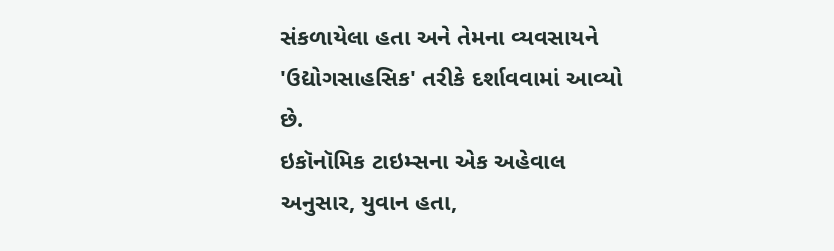સંકળાયેલા હતા અને તેમના વ્યવસાયને 'ઉદ્યોગસાહસિક' તરીકે દર્શાવવામાં આવ્યો છે.
ઇકૉનૉમિક ટાઇમ્સના એક અહેવાલ અનુસાર, યુવાન હતા,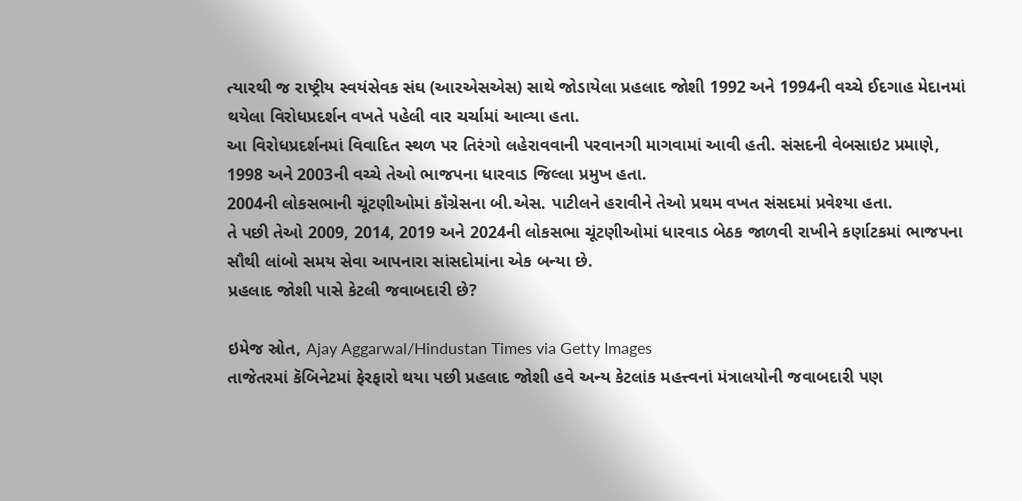ત્યારથી જ રાષ્ટ્રીય સ્વયંસેવક સંઘ (આરએસએસ) સાથે જોડાયેલા પ્રહલાદ જોશી 1992 અને 1994ની વચ્ચે ઈદગાહ મેદાનમાં થયેલા વિરોધપ્રદર્શન વખતે પહેલી વાર ચર્ચામાં આવ્યા હતા.
આ વિરોધપ્રદર્શનમાં વિવાદિત સ્થળ પર તિરંગો લહેરાવવાની પરવાનગી માગવામાં આવી હતી. સંસદની વેબસાઇટ પ્રમાણે, 1998 અને 2003ની વચ્ચે તેઓ ભાજપના ધારવાડ જિલ્લા પ્રમુખ હતા.
2004ની લોકસભાની ચૂંટણીઓમાં કૉંગ્રેસના બી.એસ. પાટીલને હરાવીને તેઓ પ્રથમ વખત સંસદમાં પ્રવેશ્યા હતા.
તે પછી તેઓ 2009, 2014, 2019 અને 2024ની લોકસભા ચૂંટણીઓમાં ધારવાડ બેઠક જાળવી રાખીને કર્ણાટકમાં ભાજપના સૌથી લાંબો સમય સેવા આપનારા સાંસદોમાંના એક બન્યા છે.
પ્રહલાદ જોશી પાસે કેટલી જવાબદારી છે?

ઇમેજ સ્રોત, Ajay Aggarwal/Hindustan Times via Getty Images
તાજેતરમાં કૅબિનેટમાં ફેરફારો થયા પછી પ્રહલાદ જોશી હવે અન્ય કેટલાંક મહત્ત્વનાં મંત્રાલયોની જવાબદારી પણ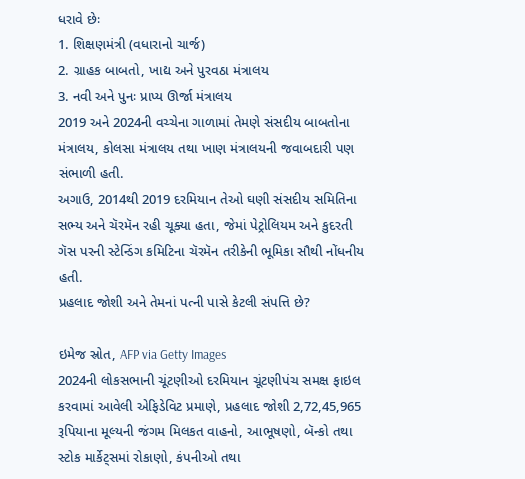ધરાવે છેઃ
1. શિક્ષણમંત્રી (વધારાનો ચાર્જ)
2. ગ્રાહક બાબતો, ખાદ્ય અને પુરવઠા મંત્રાલય
3. નવી અને પુનઃ પ્રાપ્ય ઊર્જા મંત્રાલય
2019 અને 2024ની વચ્ચેના ગાળામાં તેમણે સંસદીય બાબતોના મંત્રાલય, કોલસા મંત્રાલય તથા ખાણ મંત્રાલયની જવાબદારી પણ સંભાળી હતી.
અગાઉ, 2014થી 2019 દરમિયાન તેઓ ઘણી સંસદીય સમિતિના સભ્ય અને ચૅરમૅન રહી ચૂક્યા હતા, જેમાં પેટ્રોલિયમ અને કુદરતી ગૅસ પરની સ્ટેન્ડિંગ કમિટિના ચૅરમૅન તરીકેની ભૂમિકા સૌથી નોંધનીય હતી.
પ્રહલાદ જોશી અને તેમનાં પત્ની પાસે કેટલી સંપત્તિ છે?

ઇમેજ સ્રોત, AFP via Getty Images
2024ની લોકસભાની ચૂંટણીઓ દરમિયાન ચૂંટણીપંચ સમક્ષ ફાઇલ કરવામાં આવેલી એફિડેવિટ પ્રમાણે, પ્રહલાદ જોશી 2,72,45,965 રૂપિયાના મૂલ્યની જંગમ મિલકત વાહનો, આભૂષણો, બૅન્કો તથા સ્ટોક માર્કેટ્સમાં રોકાણો, કંપનીઓ તથા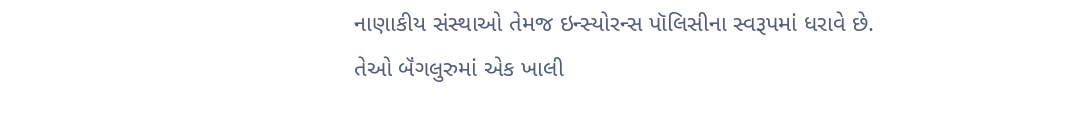નાણાકીય સંસ્થાઓ તેમજ ઇન્સ્યોરન્સ પૉલિસીના સ્વરૂપમાં ધરાવે છે.
તેઓ બૅંગલુરુમાં એક ખાલી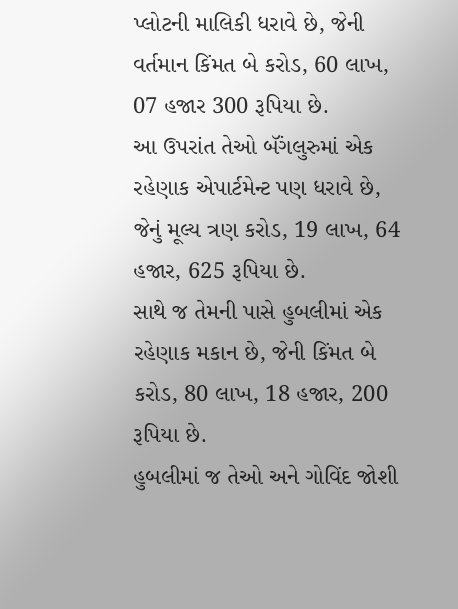પ્લોટની માલિકી ધરાવે છે, જેની વર્તમાન કિંમત બે કરોડ, 60 લાખ, 07 હજાર 300 રૂપિયા છે.
આ ઉપરાંત તેઓ બૅંગલુરુમાં એક રહેણાક એપાર્ટમેન્ટ પણ ધરાવે છે, જેનું મૂલ્ય ત્રણ કરોડ, 19 લાખ, 64 હજાર, 625 રૂપિયા છે.
સાથે જ તેમની પાસે હુબલીમાં એક રહેણાક મકાન છે, જેની કિંમત બે કરોડ, 80 લાખ, 18 હજાર, 200 રૂપિયા છે.
હુબલીમાં જ તેઓ અને ગોવિંદ જોશી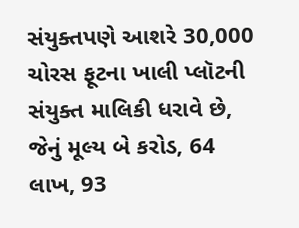સંયુક્તપણે આશરે 30,000 ચોરસ ફૂટના ખાલી પ્લૉટની સંયુક્ત માલિકી ધરાવે છે, જેનું મૂલ્ય બે કરોડ, 64 લાખ, 93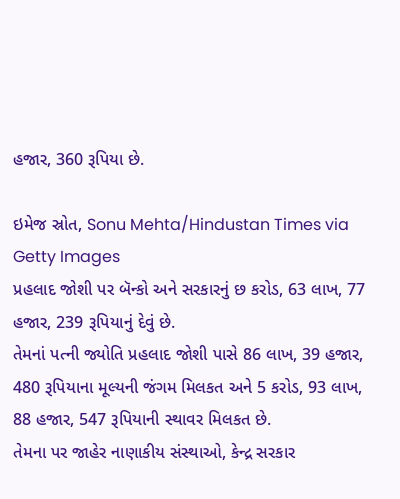હજાર, 360 રૂપિયા છે.

ઇમેજ સ્રોત, Sonu Mehta/Hindustan Times via Getty Images
પ્રહલાદ જોશી પર બૅન્કો અને સરકારનું છ કરોડ, 63 લાખ, 77 હજાર, 239 રૂપિયાનું દેવું છે.
તેમનાં પત્ની જ્યોતિ પ્રહલાદ જોશી પાસે 86 લાખ, 39 હજાર, 480 રૂપિયાના મૂલ્યની જંગમ મિલકત અને 5 કરોડ, 93 લાખ, 88 હજાર, 547 રૂપિયાની સ્થાવર મિલકત છે.
તેમના પર જાહેર નાણાકીય સંસ્થાઓ, કેન્દ્ર સરકાર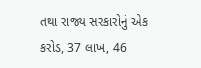તથા રાજ્ય સરકારોનું એક કરોડ, 37 લાખ, 46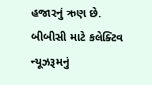હજારનું ઋણ છે.
બીબીસી માટે કલેક્ટિવ ન્યૂઝરૂમનું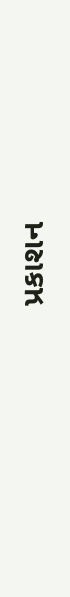પ્રકાશન